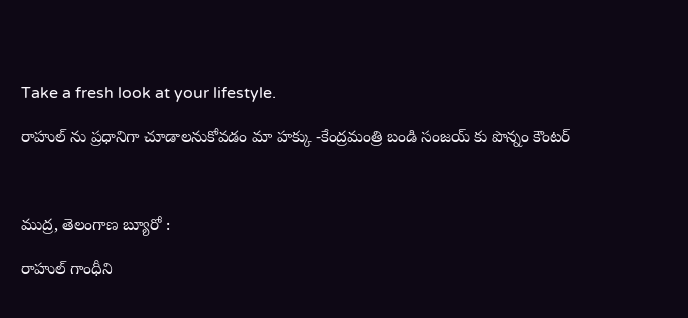Take a fresh look at your lifestyle.

రాహుల్ ను ప్రధానిగా చూడాలనుకోవడం మా హక్కు -కేంద్రమంత్రి బండి సంజయ్ కు పొన్నం కౌంటర్



ముద్ర, తెలంగాణ బ్యూరో :

రాహుల్ గాంధీని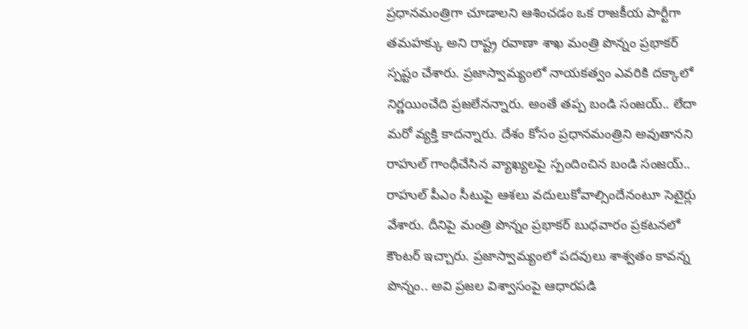ప్రధానమంత్రిగా చూడాలని ఆశించడం ఒక రాజకీయ పార్టీగా తమహక్కు అని రాష్ట్ర రవాణా శాఖ మంత్రి పొన్నం ప్రభాకర్ స్పష్టం చేశారు. ప్రజాస్వామ్యంలో నాయకత్వం ఎవరికి దక్కాలో నిర్ణయించేది ప్రజలేనన్నారు. అంతే తప్ప బండి సంజయ్.. లేదా మరో వ్యక్తి కాదన్నారు. దేశం కోసం ప్రధానమంత్రిని అవుతానని రాహుల్ గాంధీచేసిన వ్యాఖ్యలపై స్పందించిన బండి సంజయ్.. రాహుల్ పీఎం సీటుపై ఆశలు వదులుకోవాల్సిందేనంటూ సెటైర్లు వేశారు. దీనిపై మంత్రి పొన్నం ప్రభాకర్ బుధవారం ప్రకటనలో కౌంటర్ ఇచ్చారు. ప్రజాస్వామ్యంలో పదవులు శాశ్వతం కావన్న పొన్నం.. అవి ప్రజల విశ్వాసంపై ఆధారపడి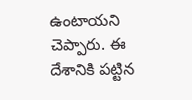ఉంటాయని చెప్పారు. ఈ దేశానికి పట్టిన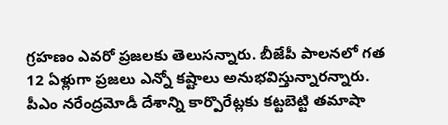గ్రహణం ఎవరో ప్రజలకు తెలుసన్నారు. బీజేపీ పాలనలో గత 12 ఏళ్లుగా ప్రజలు ఎన్నో కష్టాలు అనుభవిస్తున్నారన్నారు. పీఎం నరేంద్రమోడీ దేశాన్ని కార్పొరేట్లకు కట్టబెట్టి తమాషా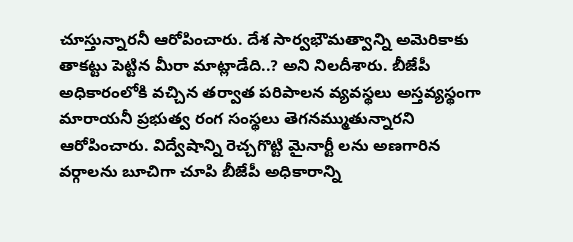చూస్తున్నారనీ ఆరోపించారు. దేశ సార్వభౌమత్వాన్ని అమెరికాకు తాకట్టు పెట్టిన మీరా మాట్లాడేది..? అని నిలదీశారు. బీజేపీ అధికారంలోకి వచ్చిన తర్వాత పరిపాలన వ్యవస్థలు అస్తవ్యస్థంగా మారాయనీ ప్రభుత్వ రంగ సంస్థలు తెగనమ్ముతున్నారని ఆరోపించారు. విద్వేషాన్ని రెచ్చగొట్టి మైనార్టీ లను అణగారిన వర్గాలను బూచిగా చూపి బీజేపీ అధికారాన్ని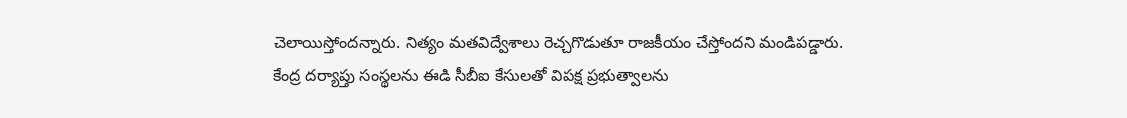చెలాయిస్తోందన్నారు. నిత్యం మతవిద్వేశాలు రెచ్చగొడుతూ రాజకీయం చేస్తోందని మండిపడ్డారు. కేంద్ర దర్యాప్తు సంస్థలను ఈడి సీబీఐ కేసులతో విపక్ష ప్రభుత్వాలను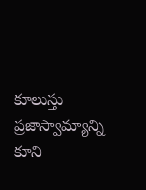కూలుస్తు ప్రజాస్వామ్యాన్ని కూని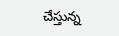చేస్తున్న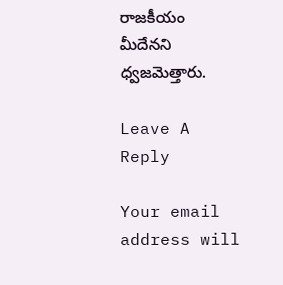రాజకీయం మీదేనని ధ్వజమెత్తారు.

Leave A Reply

Your email address will